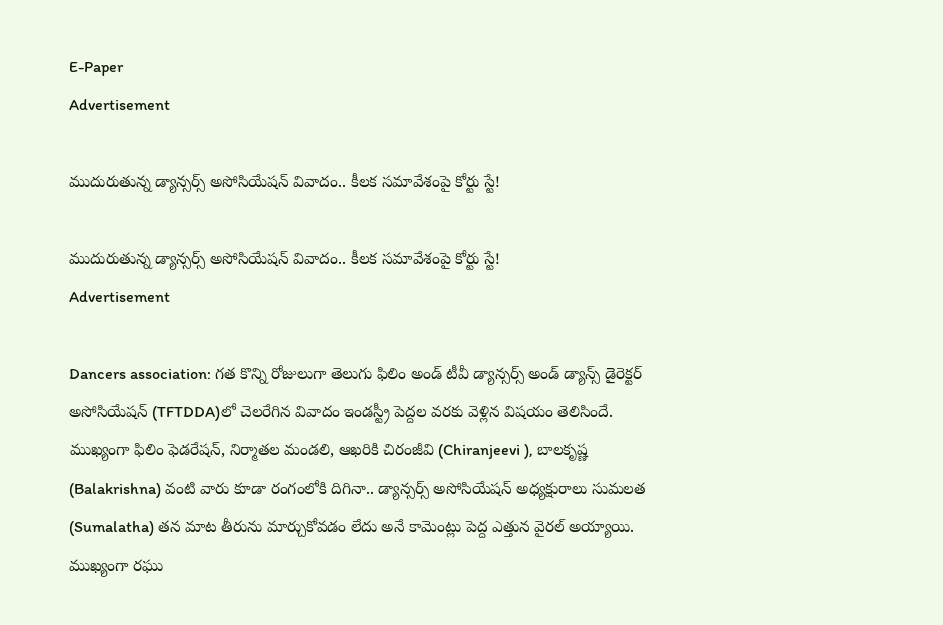E-Paper
Advertisement

ముదురుతున్న డ్యాన్సర్స్ అసోసియేషన్ వివాదం.. కీలక సమావేశంపై కోర్టు స్టే!

ముదురుతున్న డ్యాన్సర్స్ అసోసియేషన్ వివాదం.. కీలక సమావేశంపై కోర్టు స్టే!
Advertisement

Dancers association: గత కొన్ని రోజులుగా తెలుగు ఫిలిం అండ్ టీవీ డ్యాన్సర్స్ అండ్ డ్యాన్స్ డైరెక్టర్ అసోసియేషన్ (TFTDDA)లో చెలరేగిన వివాదం ఇండస్ట్రీ పెద్దల వరకు వెళ్లిన విషయం తెలిసిందే. ముఖ్యంగా ఫిలిం ఫెడరేషన్, నిర్మాతల మండలి, ఆఖరికి చిరంజీవి (Chiranjeevi ), బాలకృష్ణ (Balakrishna) వంటి వారు కూడా రంగంలోకి దిగినా.. డ్యాన్సర్స్ అసోసియేషన్ అధ్యక్షురాలు సుమలత (Sumalatha) తన మాట తీరును మార్చుకోవడం లేదు అనే కామెంట్లు పెద్ద ఎత్తున వైరల్ అయ్యాయి. ముఖ్యంగా రఘు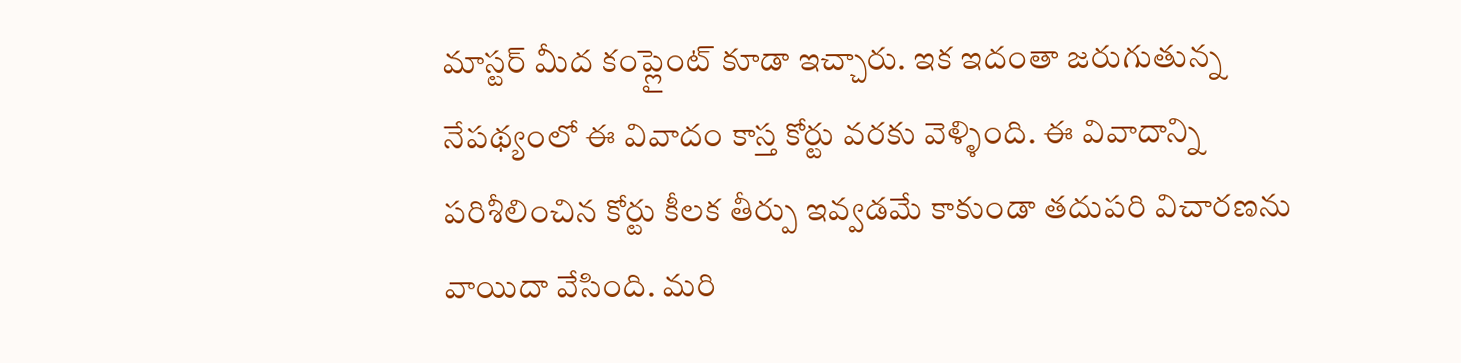మాస్టర్ మీద కంప్లైంట్ కూడా ఇచ్చారు. ఇక ఇదంతా జరుగుతున్న నేపథ్యంలో ఈ వివాదం కాస్త కోర్టు వరకు వెళ్ళింది. ఈ వివాదాన్ని పరిశీలించిన కోర్టు కీలక తీర్పు ఇవ్వడమే కాకుండా తదుపరి విచారణను వాయిదా వేసింది. మరి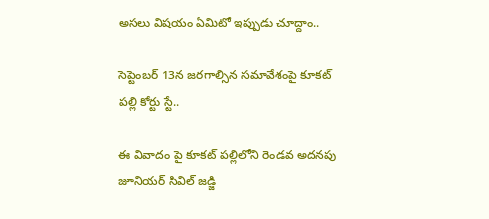అసలు విషయం ఏమిటో ఇప్పుడు చూద్దాం..

సెప్టెంబర్ 13న జరగాల్సిన సమావేశంపై కూకట్ పల్లి కోర్టు స్టే..

ఈ వివాదం పై కూకట్ పల్లిలోని రెండవ అదనపు జూనియర్ సివిల్ జడ్జి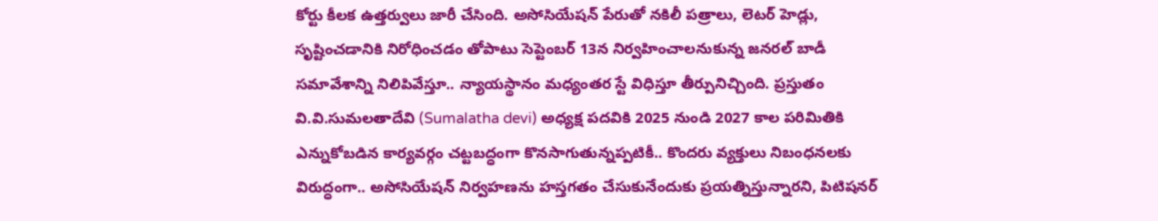కోర్టు కీలక ఉత్తర్వులు జారీ చేసింది. అసోసియేషన్ పేరుతో నకిలీ పత్రాలు, లెటర్ హెడ్లు, సృష్టించడానికి నిరోధించడం తోపాటు సెప్టెంబర్ 13న నిర్వహించాలనుకున్న జనరల్ బాడీ సమావేశాన్ని నిలిపివేస్తూ.. న్యాయస్థానం మధ్యంతర స్టే విధిస్తూ తీర్పునిచ్చింది. ప్రస్తుతం వి.వి.సుమలతాదేవి (Sumalatha devi) అధ్యక్ష పదవికి 2025 నుండి 2027 కాల పరిమితికి ఎన్నుకోబడిన కార్యవర్గం చట్టబద్ధంగా కొనసాగుతున్నప్పటికీ.. కొందరు వ్యక్తులు నిబంధనలకు విరుద్ధంగా.. అసోసియేషన్ నిర్వహణను హస్తగతం చేసుకునేందుకు ప్రయత్నిస్తున్నారని, పిటిషనర్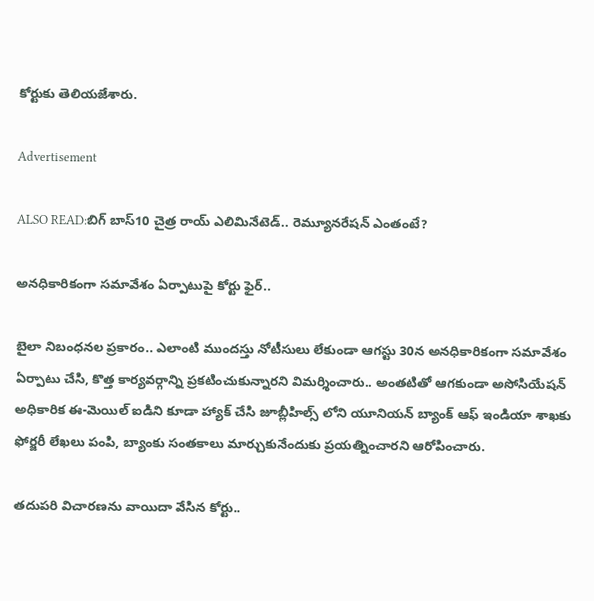కోర్టుకు తెలియజేశారు.

Advertisement

ALSO READ:బిగ్ బాస్10 చైత్ర రాయ్ ఎలిమినేటెడ్.. రెమ్యూనరేషన్ ఎంతంటే?

అనధికారికంగా సమావేశం ఏర్పాటుపై కోర్టు ఫైర్..

బైలా నిబంధనల ప్రకారం.. ఎలాంటి ముందస్తు నోటీసులు లేకుండా ఆగస్టు 30న అనధికారికంగా సమావేశం ఏర్పాటు చేసి, కొత్త కార్యవర్గాన్ని ప్రకటించుకున్నారని విమర్శించారు.. అంతటితో ఆగకుండా అసోసియేషన్ అధికారిక ఈ-మెయిల్ ఐడిని కూడా హ్యాక్ చేసి జూబ్లీహిల్స్ లోని యూనియన్ బ్యాంక్ ఆఫ్ ఇండియా శాఖకు ఫోర్జరీ లేఖలు పంపి, బ్యాంకు సంతకాలు మార్చుకునేందుకు ప్రయత్నించారని ఆరోపించారు.

తదుపరి విచారణను వాయిదా వేసిన కోర్టు..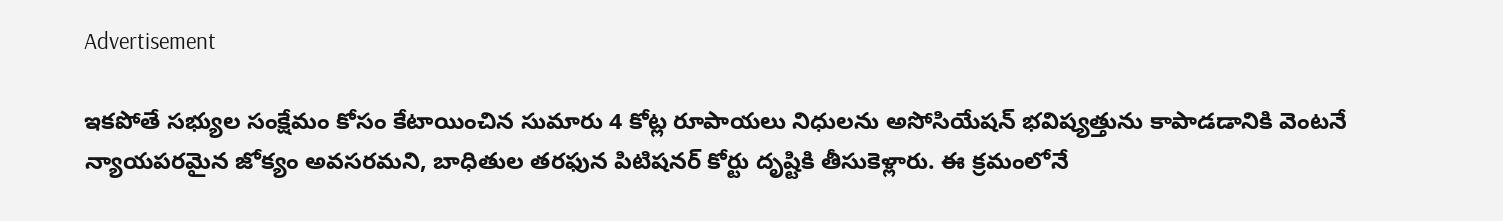Advertisement

ఇకపోతే సభ్యుల సంక్షేమం కోసం కేటాయించిన సుమారు 4 కోట్ల రూపాయలు నిధులను అసోసియేషన్ భవిష్యత్తును కాపాడడానికి వెంటనే న్యాయపరమైన జోక్యం అవసరమని, బాధితుల తరఫున పిటిషనర్ కోర్టు దృష్టికి తీసుకెళ్లారు. ఈ క్రమంలోనే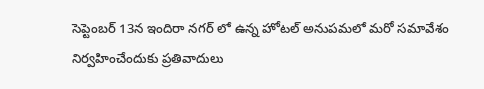సెప్టెంబర్ 13న ఇందిరా నగర్ లో ఉన్న హోటల్ అనుపమలో మరో సమావేశం నిర్వహించేందుకు ప్రతివాదులు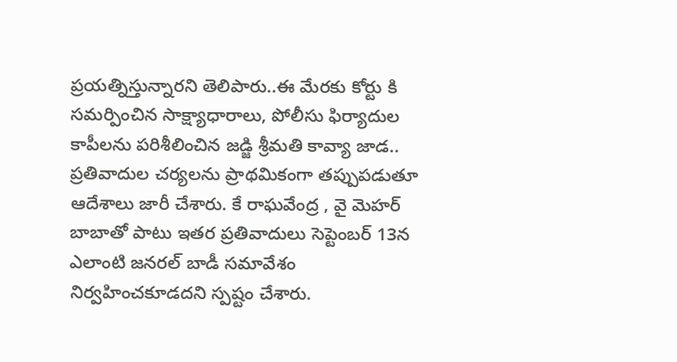ప్రయత్నిస్తున్నారని తెలిపారు..ఈ మేరకు కోర్టు కి సమర్పించిన సాక్ష్యాధారాలు, పోలీసు ఫిర్యాదుల కాపీలను పరిశీలించిన జడ్జి శ్రీమతి కావ్యా జాడ.. ప్రతివాదుల చర్యలను ప్రాథమికంగా తప్పుపడుతూ ఆదేశాలు జారీ చేశారు. కే రాఘవేంద్ర , వై మెహర్ బాబాతో పాటు ఇతర ప్రతివాదులు సెప్టెంబర్ 13న ఎలాంటి జనరల్ బాడీ సమావేశం నిర్వహించకూడదని స్పష్టం చేశారు.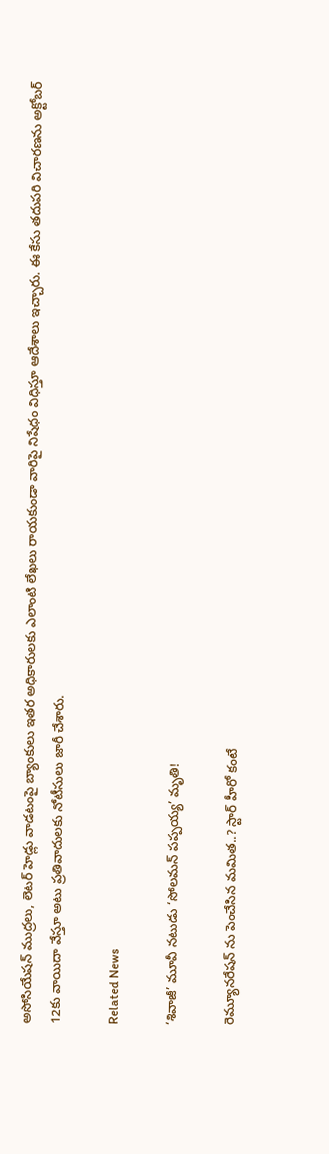అసోసియేషన్ ముద్రలు, లెటర్ హెడ్లు వాడటంపై బ్యాంకులు ఇతర అధికారులకు ఎలాంటి లేఖలు రాయకుండా వారిపై నిషేధం విధిస్తూ ఆదేశాలు ఇచ్చారు. ఈ కేసు తదుపరి విచారణను అక్టోబర్ 12కు వాయిదా వేస్తూ అటు ప్రతివాదులకు నోటీసులు జారీ చేశారు.

Related News

‘శివాజీ’ మూవీ నటుడు ‘సోలమన్ పప్పయ్య’ మృతి!

రెమ్యూనరేషన్ ను పెంచేసిన మమిత..? స్టార్ హీరో కంటే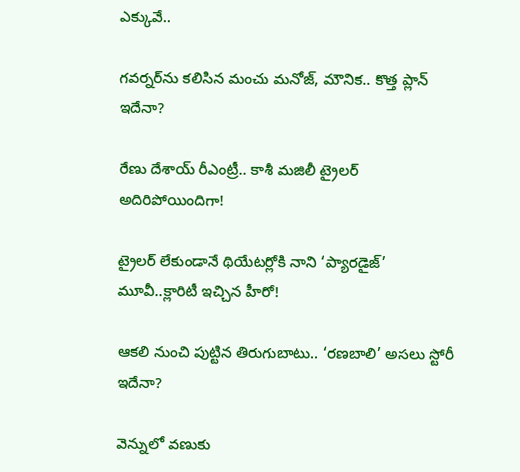ఎక్కువే..

గవర్నర్‌ను కలిసిన మంచు మనోజ్, మౌనిక.. కొత్త ప్లాన్ ఇదేనా?

రేణు దేశాయ్ రీఎంట్రీ.. కాశీ మజిలీ ట్రైలర్ అదిరిపోయిందిగా!

ట్రైలర్ లేకుండానే థియేటర్లోకి నాని ‘ప్యారడైజ్’ మూవీ..క్లారిటీ ఇచ్చిన హీరో!

ఆకలి నుంచి పుట్టిన తిరుగుబాటు.. ‘రణబాలి’ అసలు స్టోరీ ఇదేనా?

వెన్నులో వణుకు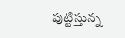పుట్టిస్తున్న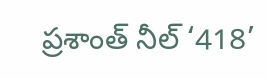ప్రశాంత్ నీల్ ‘418’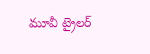మూవీ ట్రైలర్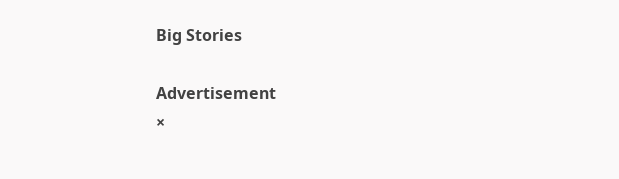Big Stories

Advertisement
×